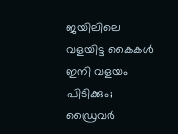ജയിലിലെ വളയിട്ട കൈകള്‍ ഇനി വളയം പിടിക്കും; ഡ്രൈവര്‍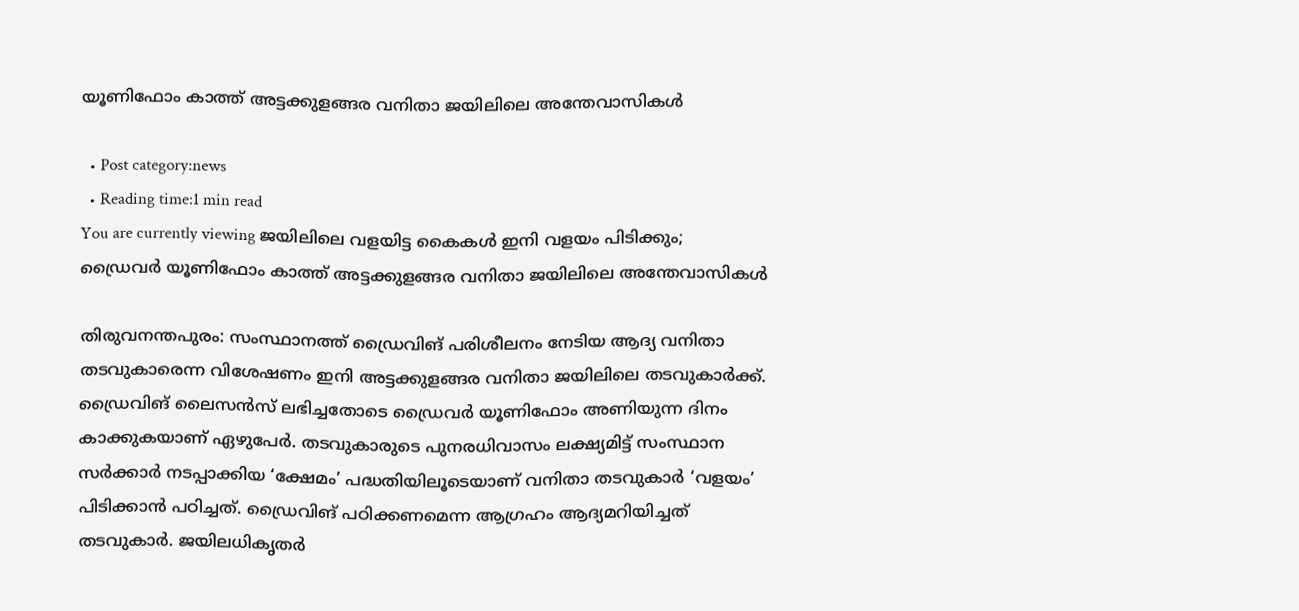യൂണിഫോം കാത്ത് അട്ടക്കുളങ്ങര വനിതാ ജയിലിലെ അന്തേവാസികള്‍

  • Post category:news
  • Reading time:1 min read
You are currently viewing ജയിലിലെ വളയിട്ട കൈകള്‍ ഇനി വളയം പിടിക്കും; ഡ്രൈവര്‍ യൂണിഫോം കാത്ത് അട്ടക്കുളങ്ങര വനിതാ ജയിലിലെ അന്തേവാസികള്‍

തിരുവനന്തപുരം: സംസ്ഥാനത്ത് ഡ്രൈവിങ് പരിശീലനം നേടിയ ആദ്യ വനിതാ തടവുകാരെന്ന വിശേഷണം ഇനി അട്ടക്കുളങ്ങര വനിതാ ജയിലിലെ തടവുകാര്‍ക്ക്. ഡ്രൈവിങ് ലൈസന്‍സ് ലഭിച്ചതോടെ ഡ്രൈവര്‍ യൂണിഫോം അണിയുന്ന ദിനം കാക്കുകയാണ് ഏഴുപേര്‍. തടവുകാരുടെ പുനരധിവാസം ലക്ഷ്യമിട്ട് സംസ്ഥാന സര്‍ക്കാര്‍ നടപ്പാക്കിയ ‘ക്ഷേമം’ പദ്ധതിയിലൂടെയാണ് വനിതാ തടവുകാര്‍ ‘വളയം’ പിടിക്കാന്‍ പഠിച്ചത്. ഡ്രൈവിങ് പഠിക്കണമെന്ന ആഗ്രഹം ആദ്യമറിയിച്ചത് തടവുകാര്‍. ജയിലധികൃതര്‍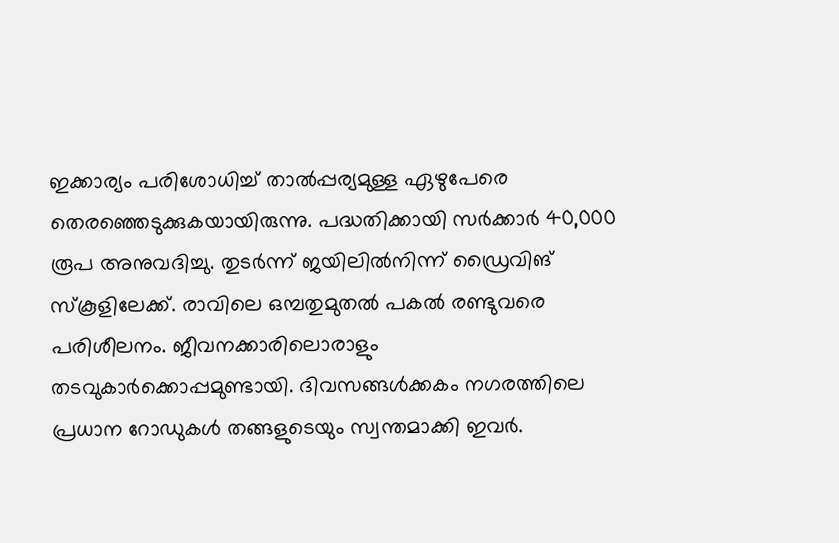ഇക്കാര്യം പരിശോധിച്ച് താല്‍പ്പര്യമുള്ള ഏഴുപേരെ തെരഞ്ഞെടുക്കുകയായിരുന്നു. പദ്ധതിക്കായി സര്‍ക്കാര്‍ 40,000 രൂപ അനുവദിച്ചു. തുടര്‍ന്ന് ജയിലില്‍നിന്ന് ഡ്രൈവിങ് സ്‌കൂളിലേക്ക്. രാവിലെ ഒമ്പതുമുതല്‍ പകല്‍ രണ്ടുവരെ പരിശീലനം. ജീവനക്കാരിലൊരാളും തടവുകാര്‍ക്കൊപ്പമുണ്ടായി. ദിവസങ്ങള്‍ക്കകം നഗരത്തിലെ പ്രധാന റോഡുകള്‍ തങ്ങളുടെയും സ്വന്തമാക്കി ഇവര്‍.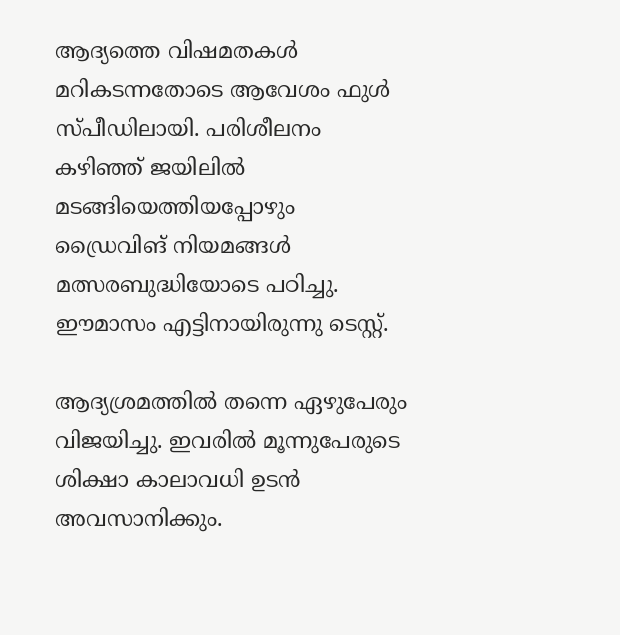ആദ്യത്തെ വിഷമതകള്‍ മറികടന്നതോടെ ആവേശം ഫുള്‍ സ്പീഡിലായി. പരിശീലനം കഴിഞ്ഞ് ജയിലില്‍ മടങ്ങിയെത്തിയപ്പോഴും ഡ്രൈവിങ് നിയമങ്ങള്‍ മത്സരബുദ്ധിയോടെ പഠിച്ചു. ഈമാസം എട്ടിനായിരുന്നു ടെസ്റ്റ്.

ആദ്യശ്രമത്തില്‍ തന്നെ ഏഴുപേരും വിജയിച്ചു. ഇവരില്‍ മൂന്നുപേരുടെ ശിക്ഷാ കാലാവധി ഉടന്‍ അവസാനിക്കും.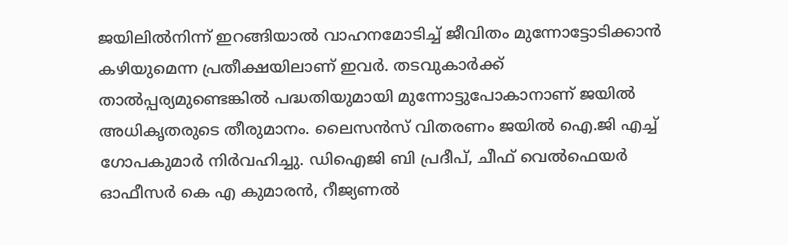ജയിലില്‍നിന്ന് ഇറങ്ങിയാല്‍ വാഹനമോടിച്ച് ജീവിതം മുന്നോട്ടോടിക്കാന്‍ കഴിയുമെന്ന പ്രതീക്ഷയിലാണ് ഇവര്‍. തടവുകാര്‍ക്ക് താല്‍പ്പര്യമുണ്ടെങ്കില്‍ പദ്ധതിയുമായി മുന്നോട്ടുപോകാനാണ് ജയില്‍ അധികൃതരുടെ തീരുമാനം. ലൈസന്‍സ് വിതരണം ജയില്‍ ഐ.ജി എച്ച് ഗോപകുമാര്‍ നിര്‍വഹിച്ചു. ഡിഐജി ബി പ്രദീപ്, ചീഫ് വെല്‍ഫെയര്‍ ഓഫീസര്‍ കെ എ കുമാരന്‍, റീജ്യണല്‍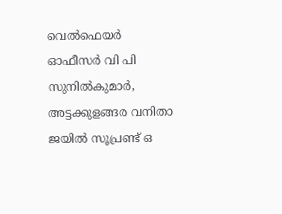വെല്‍ഫെയര്‍ ഓഫീസര്‍ വി പി സുനില്‍കുമാര്‍, അട്ടക്കുളങ്ങര വനിതാ ജയില്‍ സൂപ്രണ്ട് ഒ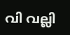വി വല്ലി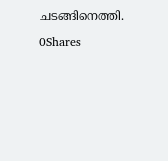ചടങ്ങിനെത്തി.

0Shares